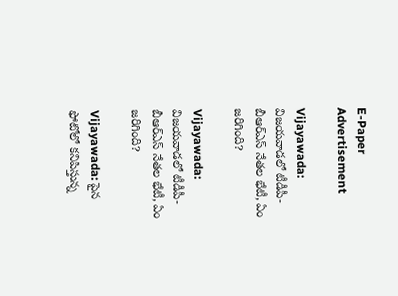E-Paper
Advertisement

Vijayawada: విజయవాడలో టీడీపీ- బీఆర్ఎస్ నేతల భేటీ, ఏం జరిగింది?

Vijayawada: విజయవాడలో టీడీపీ- బీఆర్ఎస్ నేతల భేటీ, ఏం జరిగింది?

Vijayawada: పైన ఫోటోలో కనిపిస్తున్న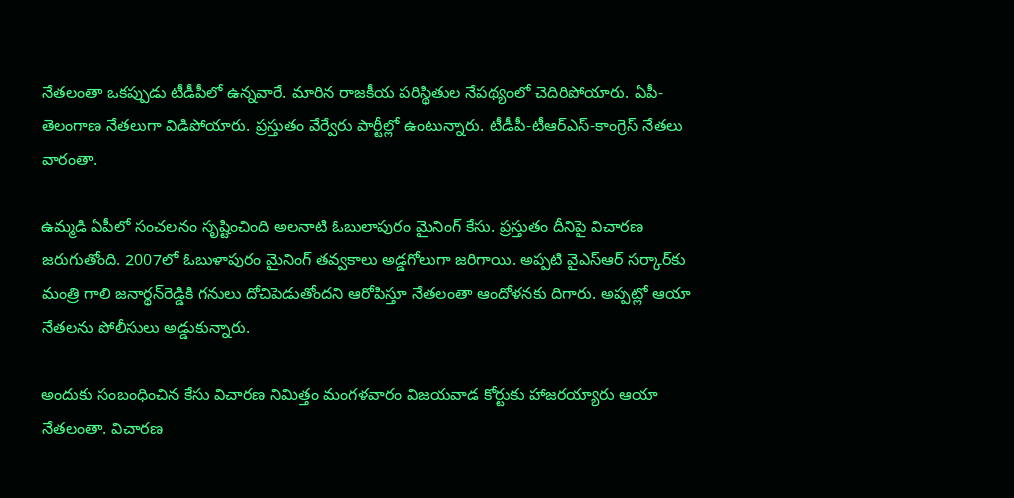నేతలంతా ఒకప్పుడు టీడీపీలో ఉన్నవారే. మారిన రాజకీయ పరిస్థితుల నేపథ్యంలో చెదిరిపోయారు. ఏపీ-తెలంగాణ నేతలుగా విడిపోయారు. ప్రస్తుతం వేర్వేరు పార్టీల్లో ఉంటున్నారు. టీడీపీ-టీఆర్ఎస్-కాంగ్రెస్ నేతలు వారంతా.

ఉమ్మడి ఏపీలో సంచలనం సృష్టించింది అలనాటి ఓబులాపురం మైనింగ్ కేసు. ప్రస్తుతం దీనిపై విచారణ జరుగుతోంది. 2007లో ఓబుళాపురం మైనింగ్ తవ్వకాలు అడ్డగోలుగా జరిగాయి. అప్పటి వైఎస్ఆర్ సర్కార్‌కు మంత్రి గాలి జనార్థన్‌రెడ్డికి గనులు దోచిపెడుతోందని ఆరోపిస్తూ నేతలంతా ఆందోళనకు దిగారు. అప్పట్లో ఆయా నేతలను పోలీసులు అడ్డుకున్నారు.

అందుకు సంబంధించిన కేసు విచారణ నిమిత్తం మంగళవారం విజయవాడ కోర్టుకు హాజరయ్యారు ఆయా నేతలంతా. విచారణ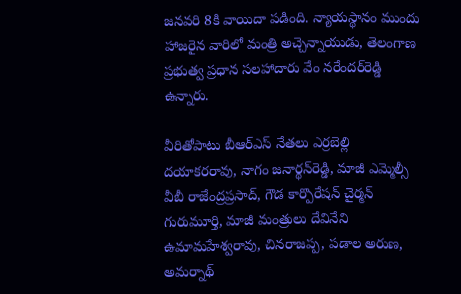జనవరి 8కి వాయిదా పడింది. న్యాయస్థానం ముందు హాజరైన వారిలో మంత్రి అచ్చెన్నాయుడు, తెలంగాణ ప్రభుత్వ ప్రధాన సలహాదారు వేం నరేందర్‌రెడ్డి ఉన్నారు.

వీరితోపాటు బీఆర్ఎస్ నేతలు ఎర్రబెల్లి దయాకరరావు, నాగం జనార్థన్‌రెడ్డి, మాజీ ఎమ్మెల్సీ వీబీ రాజేంద్రప్రసాద్, గౌడ కార్పొరేషన్ చైర్మన్ గురుమూర్తి, మాజీ మంత్రులు దేవినేని ఉమామహేశ్వరావు, చినరాజప్ప, పడాల అరుణ, అమర్నాథ్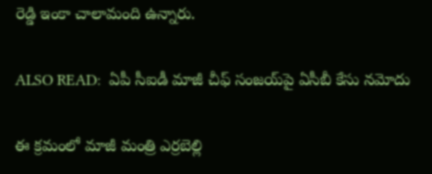రెడ్డి ఇంకా చాలామంది ఉన్నారు.

ALSO READ:  ఏపీ సీఐడీ మాజీ చీఫ్ సంజయ్‌‌‌పై ఏసీబీ కేసు నమోదు

ఈ క్రమంలో మాజీ మంత్రి ఎర్రబెల్లి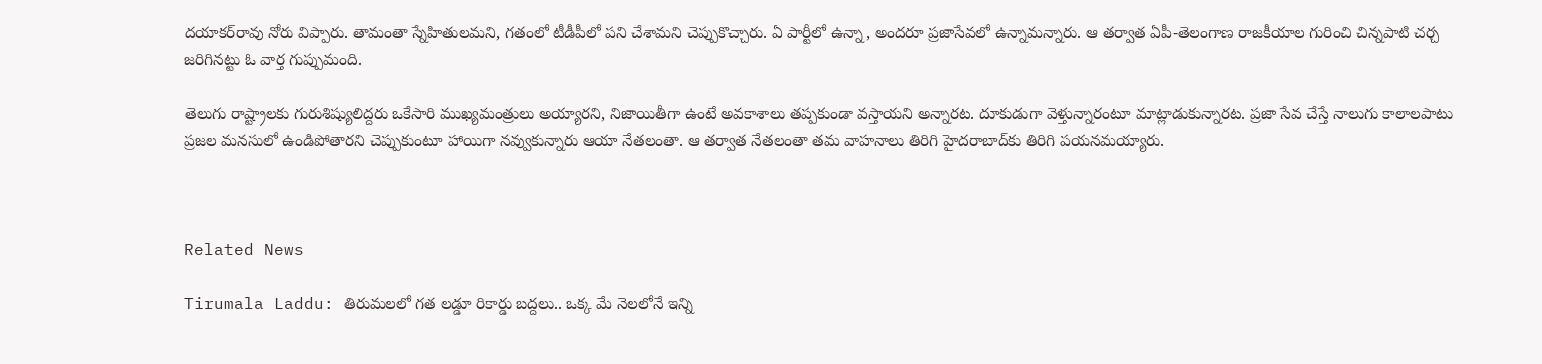దయాకర్‌రావు నోరు విప్పారు. తామంతా స్నేహితులమని, గతంలో టీడీపీలో పని చేశామని చెప్పుకొచ్చారు. ఏ పార్టీలో ఉన్నా, అందరూ ప్రజాసేవలో ఉన్నామన్నారు. ఆ తర్వాత ఏపీ-తెలంగాణ రాజకీయాల గురించి చిన్నపాటి చర్చ జరిగినట్టు ఓ వార్త గుప్పుమంది.

తెలుగు రాష్ట్రాలకు గురుశిష్యులిద్దరు ఒకేసారి ముఖ్యమంత్రులు అయ్యారని, నిజాయితీగా ఉంటే అవకాశాలు తప్పకుండా వస్తాయని అన్నారట. దూకుడుగా వెళ్తున్నారంటూ మాట్లాడుకున్నారట. ప్రజా సేవ చేస్తే నాలుగు కాలాలపాటు ప్రజల మనసులో ఉండిపోతారని చెప్పుకుంటూ హాయిగా నవ్వుకున్నారు ఆయా నేతలంతా. ఆ తర్వాత నేతలంతా తమ వాహనాలు తిరిగి హైదరాబాద్‌కు తిరిగి పయనమయ్యారు.



Related News

Tirumala Laddu: తిరుమలలో గత లడ్డూ రికార్డు బద్దలు.. ఒక్క మే నెలలోనే ఇన్ని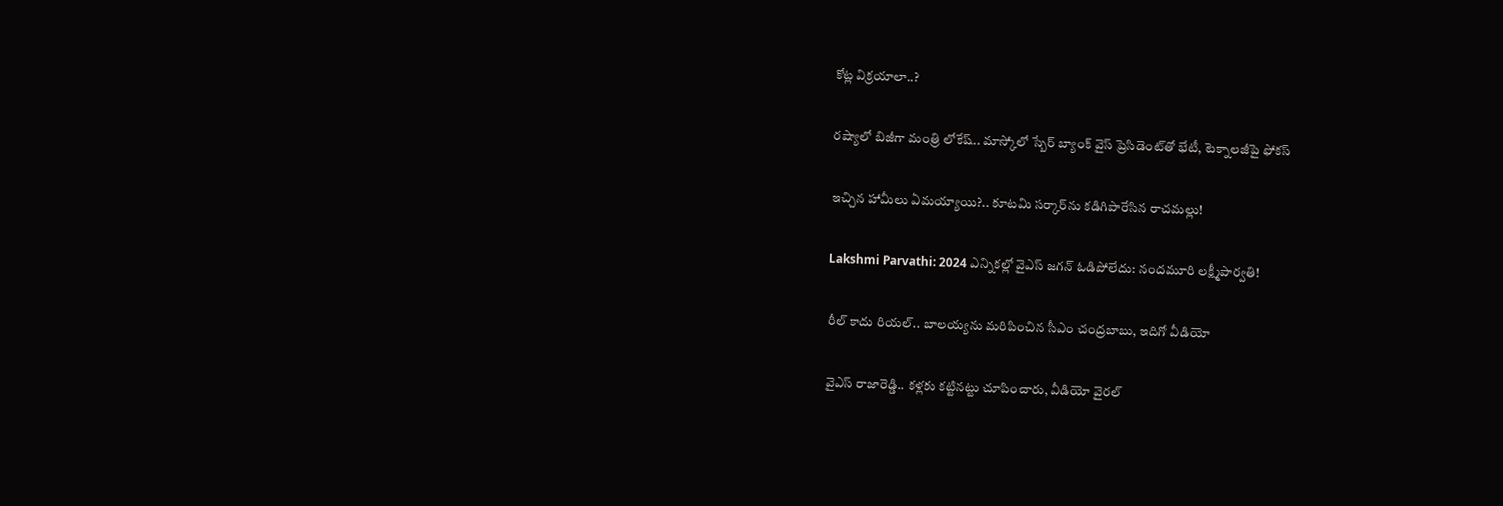కోట్ల విక్రయాలా..?

రష్యాలో బిజీగా మంత్రి లోకేష్.. మాస్కోలో స్బేర్‌ బ్యాంక్ వైస్ ప్రెసిడెంట్‌తో భేటీ, టెక్నాలజీపై ఫోకస్

ఇచ్చిన హామీలు ఏమయ్యాయి?.. కూటమి సర్కార్‌ను కడిగిపారేసిన రాచమల్లు!

Lakshmi Parvathi: 2024 ఎన్నికల్లో వైఎస్ జగన్ ఓడిపోలేదు: నందమూరి లక్ష్మీపార్వతి!

రీల్ కాదు రియల్.. బాలయ్యను మరిపించిన సీఎం చంద్రబాబు, ఇదిగో వీడియో

వైఎస్ రాజారెడ్డి.. కళ్లకు కట్టినట్టు చూపించారు, వీడియో వైరల్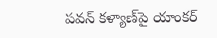పవన్ కళ్యాణ్‌పై యాంకర్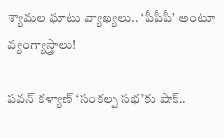శ్యామల ఘాటు వ్యాఖ్యలు.. ‘పీపీపీ’ అంటూ వ్యంగ్యాస్త్రాలు!

పవన్ కళ్యాణ్ ‘సంకల్ప సభ’కు షాక్..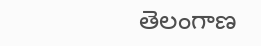తెలంగాణ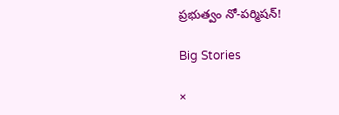ప్రభుత్వం నో-పర్మిషన్!

Big Stories

×